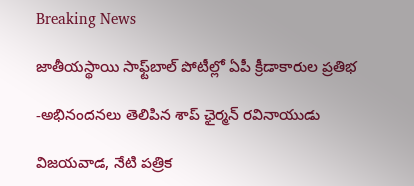Breaking News

జాతీయ‌స్థాయి సాఫ్ట్‌బాల్ పోటీల్లో ఏపీ క్రీడాకారుల ప్ర‌తిభ‌

-అభినంద‌న‌లు తెలిపిన శాప్ ఛైర్మ‌న్ ర‌వినాయుడు

విజ‌య‌వాడ‌, నేటి పత్రిక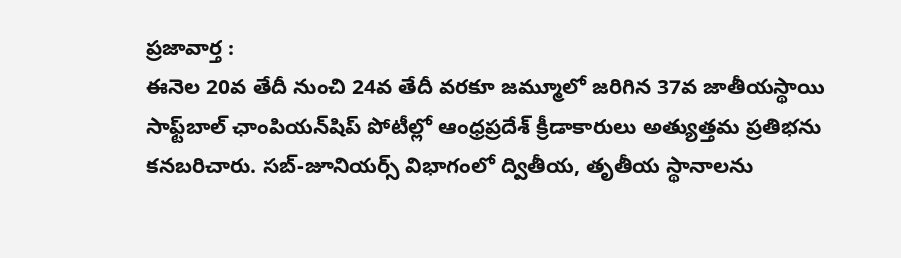ప్రజావార్త :
ఈనెల 20వ తేదీ నుంచి 24వ తేదీ వ‌ర‌కూ జ‌మ్మూలో జ‌రిగిన 37వ జాతీయస్థాయి సాఫ్ట్‌బాల్ ఛాంపియ‌న్‌షిప్ పోటీల్లో ఆంధ్ర‌ప్ర‌దేశ్ క్రీడాకారులు అత్యుత్త‌మ ప్ర‌తిభ‌ను క‌న‌బ‌రిచారు. స‌బ్‌-జూనియ‌ర్స్ విభాగంలో ద్వితీయ‌, తృతీయ స్థానాలను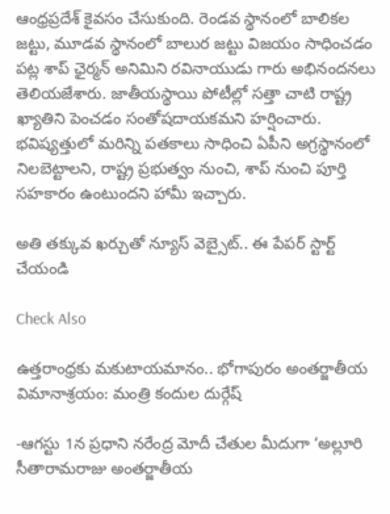ఆంధ్ర‌ప్ర‌దేశ్ కైవసం చేసుకుంది. రెండ‌వ స్థానంలో బాలిక‌ల జ‌ట్టు, మూడవ స్థానంలో బాలుర జ‌ట్టు విజ‌యం సాధించ‌డం ప‌ట్ల శాప్ ఛైర్మ‌న్ అనిమిని ర‌వినాయుడు గారు అభినంద‌న‌లు తెలియ‌జేశారు. జాతీయస్థాయి పోటీల్లో స‌త్తా చాటి రాష్ట్ర ఖ్యాతిని పెంచ‌డం సంతోష‌దాయ‌కమ‌ని హ‌ర్షించారు. భ‌విష్య‌త్తులో మ‌రిన్ని ప‌త‌కాలు సాధించి ఏపీని అగ్ర‌స్థానంలో నిల‌బెట్టాల‌ని, రాష్ట్ర ప్ర‌భుత్వం నుంచి, శాప్ నుంచి పూర్తి స‌హ‌కారం ఉంటుంద‌ని హామీ ఇచ్చారు.

అతి తక్కువ ఖర్చుతో న్యూస్ వెబ్సైట్.. ఈ పేపర్ స్టార్ట్ చేయండి

Check Also

ఉత్తరాంధ్రకు మకుటాయమానం.. భోగాపురం అంతర్జాతీయ విమానాశ్రయం: మంత్రి కందుల దుర్గేష్

-ఆగస్టు 1న ప్రధాని నరేంద్ర మోదీ చేతుల మీదుగా ‘అల్లూరి సీతారామరాజు అంతర్జాతీయ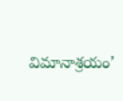విమానాశ్రయం’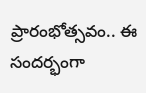ప్రారంభోత్సవం.. ఈ సందర్భంగా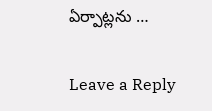ఏర్పాట్లను …

Leave a Reply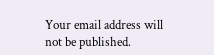Your email address will not be published.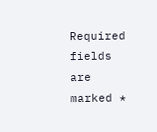Required fields are marked *